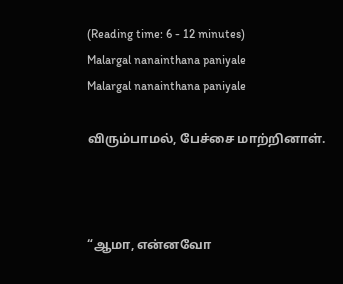(Reading time: 6 - 12 minutes)
Malargal nanainthana paniyale
Malargal nanainthana paniyale

விரும்பாமல், பேச்சை மாற்றினாள்.



“ஆமா, என்னவோ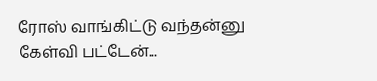ரோஸ் வாங்கிட்டு வந்தன்னு கேள்வி பட்டேன்...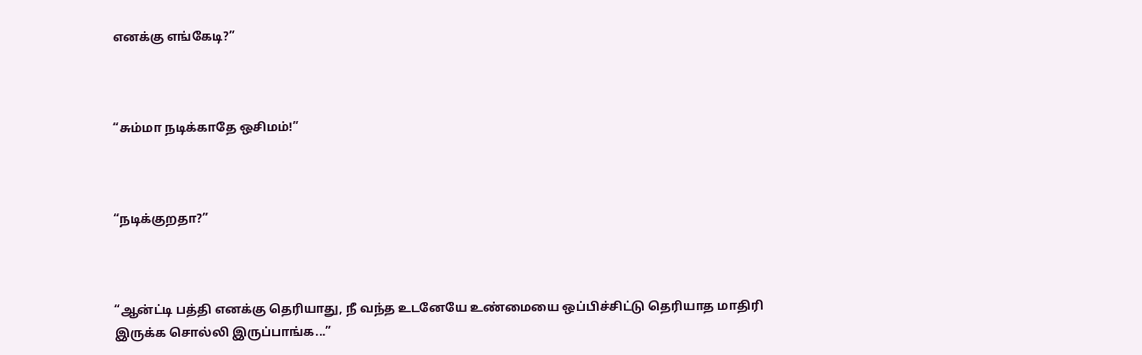எனக்கு எங்கேடி?”



“சும்மா நடிக்காதே ஒசிமம்!”



“நடிக்குறதா?”



“ஆன்ட்டி பத்தி எனக்கு தெரியாது, நீ வந்த உடனேயே உண்மையை ஒப்பிச்சிட்டு தெரியாத மாதிரி இருக்க சொல்லி இருப்பாங்க...”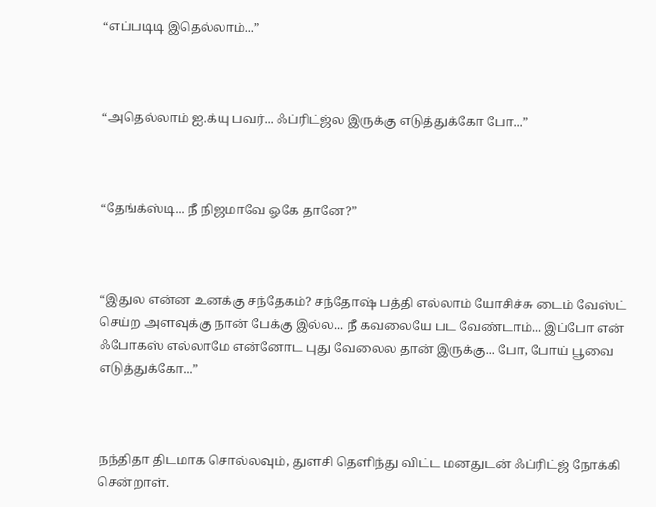“எப்படிடி இதெல்லாம்...”



“அதெல்லாம் ஐ.க்யு பவர்... ஃப்ரிட்ஜ்ல இருக்கு எடுத்துக்கோ போ...”



“தேங்க்ஸ்டி... நீ நிஜமாவே ஓகே தானே?”



“இதுல என்ன உனக்கு சந்தேகம்? சந்தோஷ் பத்தி எல்லாம் யோசிச்சு டைம் வேஸ்ட் செய்ற அளவுக்கு நான் பேக்கு இல்ல... நீ கவலையே பட வேண்டாம்... இப்போ என் ஃபோகஸ் எல்லாமே என்னோட புது வேலைல தான் இருக்கு... போ, போய் பூவை எடுத்துக்கோ...”



நந்திதா திடமாக சொல்லவும், துளசி தெளிந்து விட்ட மனதுடன் ஃப்ரிட்ஜ் நோக்கி சென்றாள்.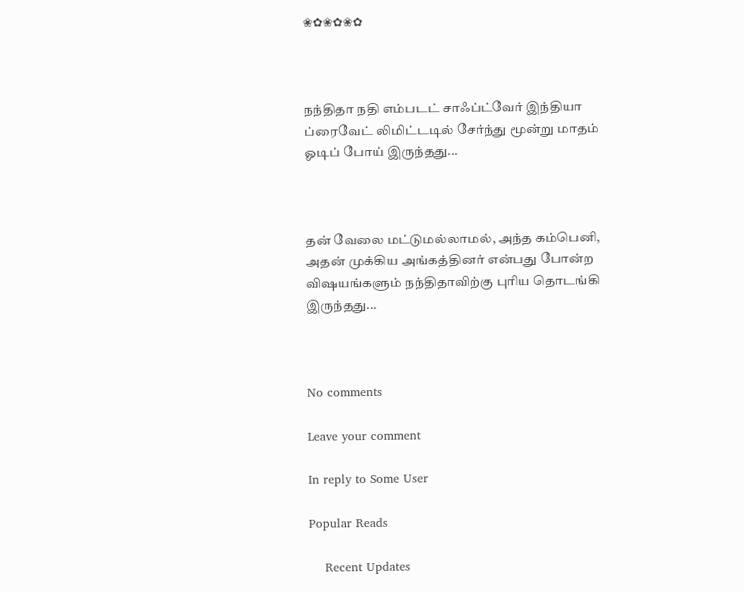❀✿❀✿❀✿



நந்திதா நதி எம்படட் சாஃப்ட்வேர் இந்தியா ப்ரைவேட் லிமிட்டடில் சேர்ந்து மூன்று மாதம் ஓடிப் போய் இருந்தது...



தன் வேலை மட்டுமல்லாமல், அந்த கம்பெனி, அதன் முக்கிய அங்கத்தினர் என்பது போன்ற விஷயங்களும் நந்திதாவிற்கு புரிய தொடங்கி இருந்தது...



No comments

Leave your comment

In reply to Some User

Popular Reads

    Recent Updates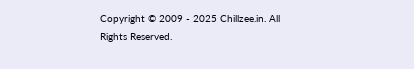Copyright © 2009 - 2025 Chillzee.in. All Rights Reserved.